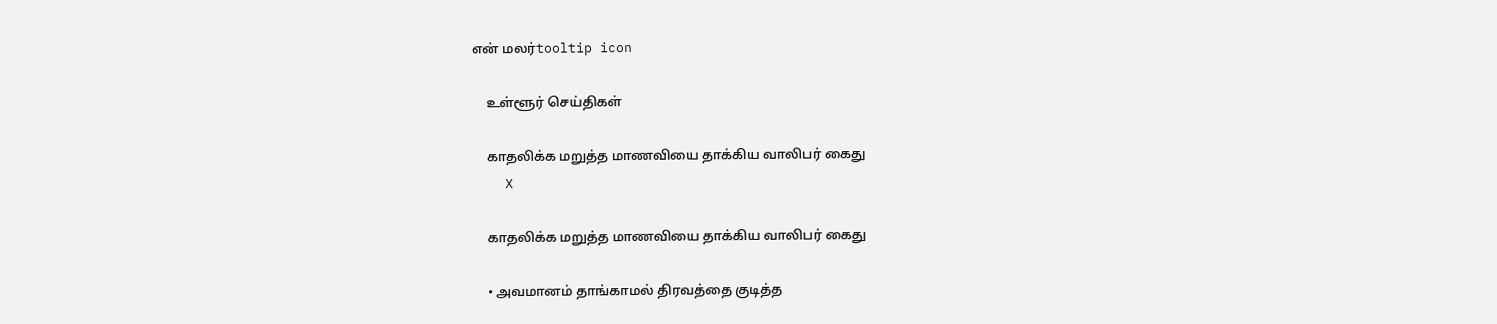என் மலர்tooltip icon

    உள்ளூர் செய்திகள்

    காதலிக்க மறுத்த மாணவியை தாக்கிய வாலிபர் கைது
    X

    காதலிக்க மறுத்த மாணவியை தாக்கிய வாலிபர் கைது

    • அவமானம் தாங்காமல் திரவத்தை குடித்த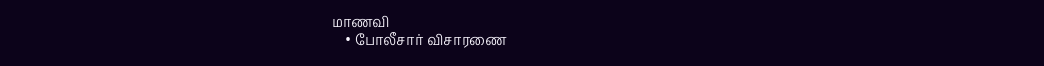மாணவி
    • போலீசார் விசாரணை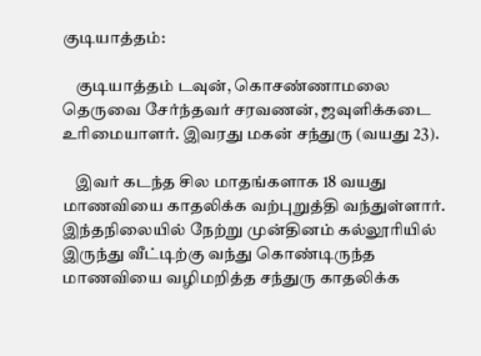குடியாத்தம்:

    குடியாத்தம் டவுன், கொசண்ணாமலை தெருவை சேர்ந்தவர் சரவணன், ஜவுளிக்கடை உரிமையாளர். இவரது மகன் சந்துரு (வயது 23).

    இவர் கடந்த சில மாதங்களாக 18 வயது மாணவியை காதலிக்க வற்புறுத்தி வந்துள்ளார். இந்தநிலையில் நேற்று முன்தினம் கல்லூரியில் இருந்து வீட்டிற்கு வந்து கொண்டிருந்த மாணவியை வழிமறித்த சந்துரு காதலிக்க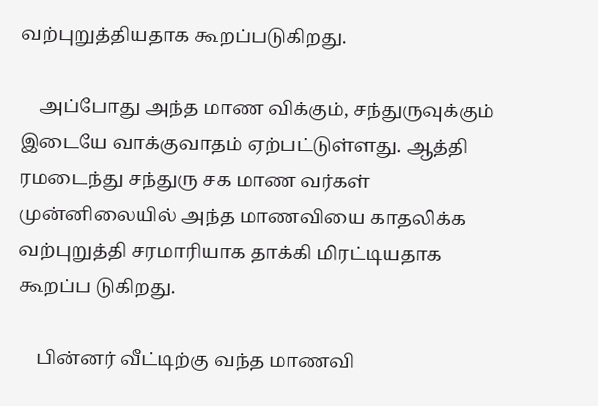வற்புறுத்தியதாக கூறப்படுகிறது.

    அப்போது அந்த மாண விக்கும், சந்துருவுக்கும் இடையே வாக்குவாதம் ஏற்பட்டுள்ளது. ஆத்தி ரமடைந்து சந்துரு சக மாண வர்கள் முன்னிலையில் அந்த மாணவியை காதலிக்க வற்புறுத்தி சரமாரியாக தாக்கி மிரட்டியதாக கூறப்ப டுகிறது.

    பின்னர் வீட்டிற்கு வந்த மாணவி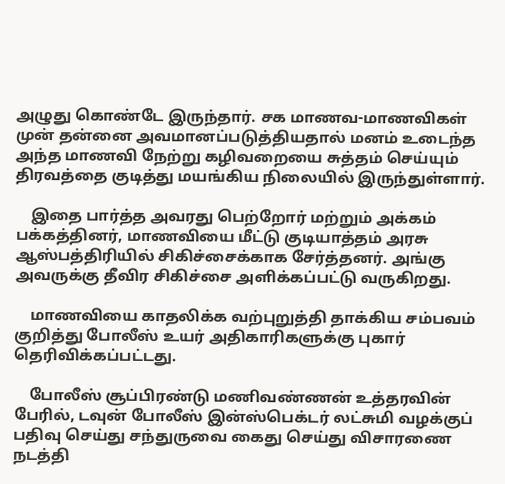அழுது கொண்டே இருந்தார். சக மாணவ-மாணவிகள் முன் தன்னை அவமானப்படுத்தியதால் மனம் உடைந்த அந்த மாணவி நேற்று கழிவறையை சுத்தம் செய்யும் திரவத்தை குடித்து மயங்கிய நிலையில் இருந்துள்ளார்.

    இதை பார்த்த அவரது பெற்றோர் மற்றும் அக்கம் பக்கத்தினர், மாணவியை மீட்டு குடியாத்தம் அரசு ஆஸ்பத்திரியில் சிகிச்சைக்காக சேர்த்தனர். அங்கு அவருக்கு தீவிர சிகிச்சை அளிக்கப்பட்டு வருகிறது.

    மாணவியை காதலிக்க வற்புறுத்தி தாக்கிய சம்பவம் குறித்து போலீஸ் உயர் அதிகாரிகளுக்கு புகார் தெரிவிக்கப்பட்டது.

    போலீஸ் சூப்பிரண்டு மணிவண்ணன் உத்தரவின் பேரில், டவுன் போலீஸ் இன்ஸ்பெக்டர் லட்சுமி வழக்குப் பதிவு செய்து சந்துருவை கைது செய்து விசாரணை நடத்தி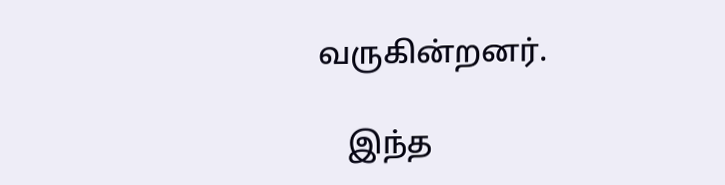வருகின்றனர்.

    இந்த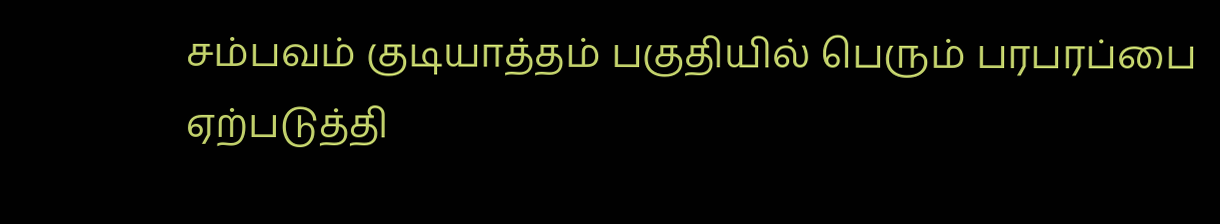சம்பவம் குடியாத்தம் பகுதியில் பெரும் பரபரப்பை ஏற்படுத்தி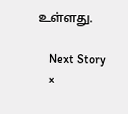உள்ளது.

    Next Story
    ×